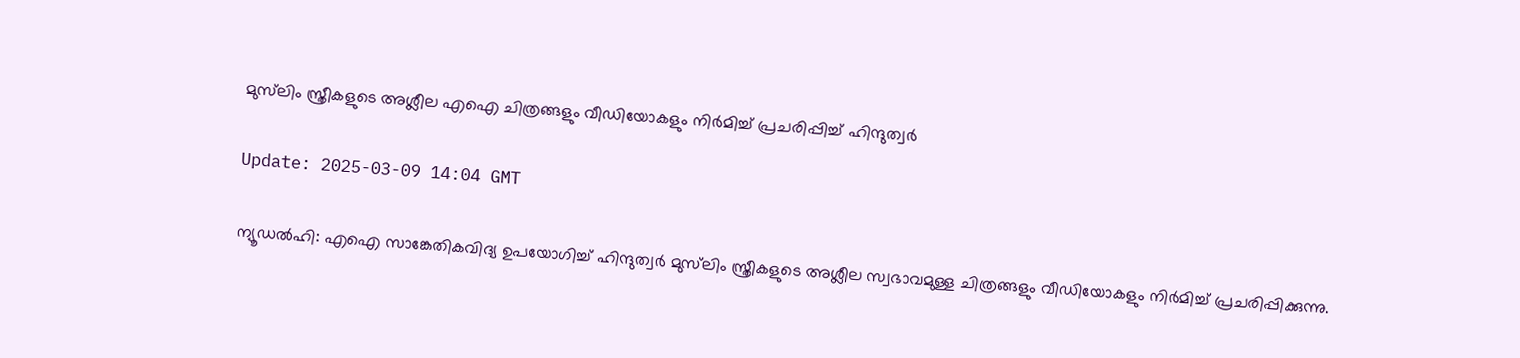മുസ്‌ലിം സ്ത്രീകളുടെ അശ്ലീല എഐ ചിത്രങ്ങളും വീഡിയോകളും നിര്‍മിച്ച് പ്രചരിപ്പിച്ച് ഹിന്ദുത്വര്‍

Update: 2025-03-09 14:04 GMT

ന്യൂഡല്‍ഹി: എഐ സാങ്കേതികവിദ്യ ഉപയോഗിച്ച് ഹിന്ദുത്വര്‍ മുസ്‌ലിം സ്ത്രീകളുടെ അശ്ലീല സ്വഭാവമുള്ള ചിത്രങ്ങളും വീഡിയോകളും നിര്‍മിച്ച് പ്രചരിപ്പിക്കുന്നു.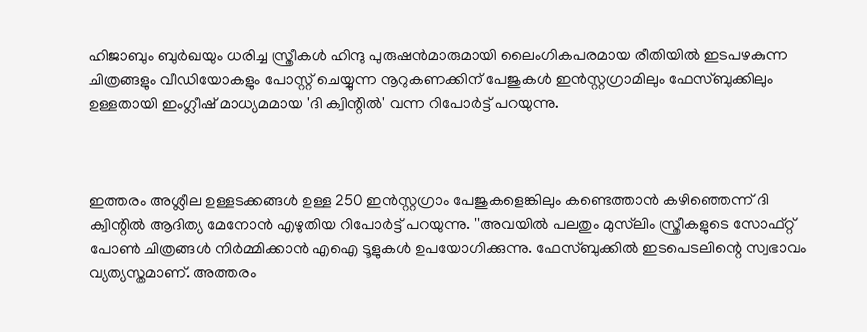ഹിജാബും ബുര്‍ഖയും ധരിച്ച സ്ത്രീകള്‍ ഹിന്ദു പുരുഷന്‍മാരുമായി ലൈംഗികപരമായ രീതിയില്‍ ഇടപഴകുന്ന ചിത്രങ്ങളും വീഡിയോകളും പോസ്റ്റ് ചെയ്യുന്ന നൂറുകണക്കിന് പേജുകള്‍ ഇന്‍സ്റ്റഗ്രാമിലും ഫേസ്ബുക്കിലും ഉള്ളതായി ഇംഗ്ലീഷ് മാധ്യമമായ 'ദി ക്വിന്റില്‍' വന്ന റിപോര്‍ട്ട് പറയുന്നു.



ഇത്തരം അശ്ലീല ഉള്ളടക്കങ്ങള്‍ ഉള്ള 250 ഇന്‍സ്റ്റഗ്രാം പേജുകളെങ്കിലും കണ്ടെത്താന്‍ കഴിഞ്ഞെന്ന് ദി ക്വിന്റില്‍ ആദിത്യ മേനോന്‍ എഴുതിയ റിപോര്‍ട്ട് പറയുന്നു. ''അവയില്‍ പലതും മുസ്‌ലിം സ്ത്രീകളുടെ സോഫ്റ്റ് പോണ്‍ ചിത്രങ്ങള്‍ നിര്‍മ്മിക്കാന്‍ എഐ ടൂളുകള്‍ ഉപയോഗിക്കുന്നു. ഫേസ്ബുക്കില്‍ ഇടപെടലിന്റെ സ്വഭാവം വ്യത്യസ്തമാണ്. അത്തരം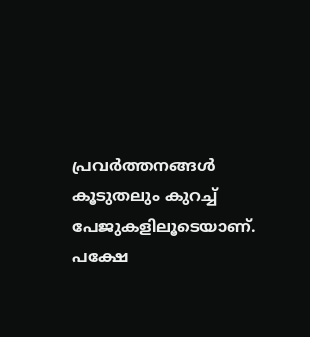പ്രവര്‍ത്തനങ്ങള്‍ കൂടുതലും കുറച്ച് പേജുകളിലൂടെയാണ്. പക്ഷേ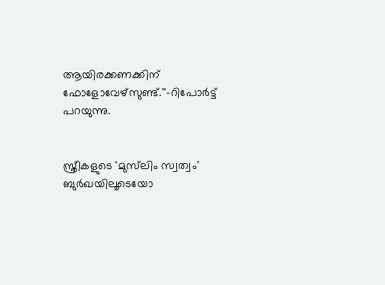ആയിരക്കണക്കിന് ഫോളോവേഴ്‌സുണ്ട്.''-റിപോര്‍ട്ട് പറയുന്നു.


സ്ത്രീകളുടെ 'മുസ്‌ലിം സ്വത്വം' ബുര്‍ഖയിലൂടെയോ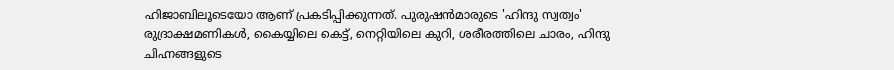ഹിജാബിലൂടെയോ ആണ് പ്രകടിപ്പിക്കുന്നത്. പുരുഷന്‍മാരുടെ 'ഹിന്ദു സ്വത്വം' രുദ്രാക്ഷമണികള്‍, കൈയ്യിലെ കെട്ട്, നെറ്റിയിലെ കുറി, ശരീരത്തിലെ ചാരം, ഹിന്ദു ചിഹ്നങ്ങളുടെ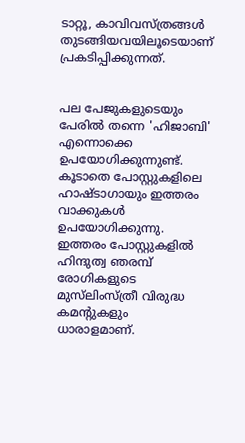ടാറ്റൂ, കാവിവസ്ത്രങ്ങള്‍ തുടങ്ങിയവയിലൂടെയാണ് പ്രകടിപ്പിക്കുന്നത്.


പല പേജുകളുടെയും പേരില്‍ തന്നെ 'ഹിജാബി' എന്നൊക്കെ ഉപയോഗിക്കുന്നുണ്ട്. കൂടാതെ പോസ്റ്റുകളിലെ ഹാഷ്ടാഗായും ഇത്തരം വാക്കുകള്‍ ഉപയോഗിക്കുന്നു. ഇത്തരം പോസ്റ്റുകളില്‍ ഹിന്ദുത്വ ഞരമ്പ് രോഗികളുടെ മുസ്‌ലിംസ്ത്രീ വിരുദ്ധ കമന്റുകളും ധാരാളമാണ്.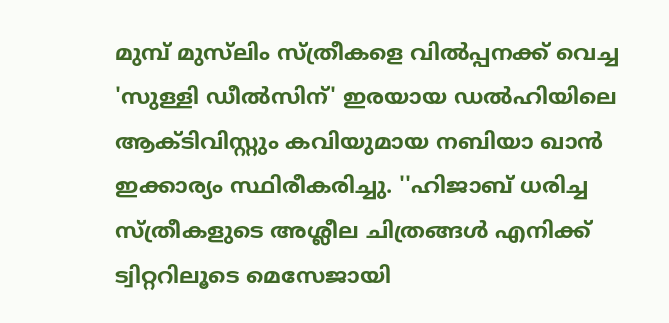മുമ്പ് മുസ്‌ലിം സ്ത്രീകളെ വില്‍പ്പനക്ക് വെച്ച 'സുള്ളി ഡീല്‍സിന്' ഇരയായ ഡല്‍ഹിയിലെ ആക്ടിവിസ്റ്റും കവിയുമായ നബിയാ ഖാന്‍ ഇക്കാര്യം സ്ഥിരീകരിച്ചു. ''ഹിജാബ് ധരിച്ച സ്ത്രീകളുടെ അശ്ലീല ചിത്രങ്ങള്‍ എനിക്ക് ട്വിറ്ററിലൂടെ മെസേജായി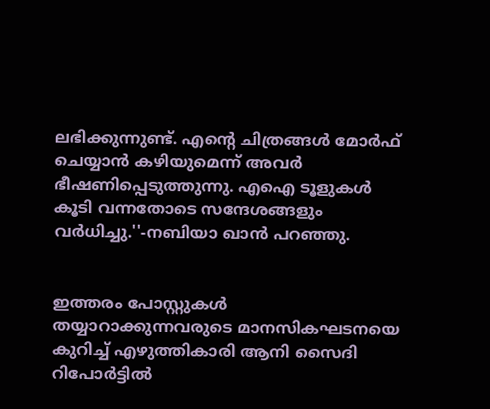ലഭിക്കുന്നുണ്ട്. എന്റെ ചിത്രങ്ങള്‍ മോര്‍ഫ് ചെയ്യാന്‍ കഴിയുമെന്ന് അവര്‍ ഭീഷണിപ്പെടുത്തുന്നു. എഐ ടൂളുകള്‍ കൂടി വന്നതോടെ സന്ദേശങ്ങളും വര്‍ധിച്ചു.''-നബിയാ ഖാന്‍ പറഞ്ഞു.


ഇത്തരം പോസ്റ്റുകള്‍ തയ്യാറാക്കുന്നവരുടെ മാനസികഘടനയെ കുറിച്ച് എഴുത്തികാരി ആനി സൈദി റിപോര്‍ട്ടില്‍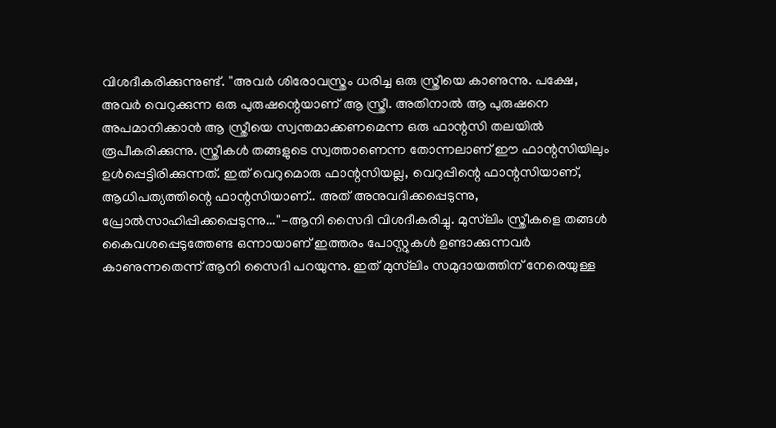വിശദീകരിക്കുന്നുണ്ട്. ''അവര്‍ ശിരോവസ്ത്രം ധരിച്ച ഒരു സ്ത്രീയെ കാണുന്നു. പക്ഷേ, അവര്‍ വെറുക്കുന്ന ഒരു പുരുഷന്റെയാണ് ആ സ്ത്രീ. അതിനാല്‍ ആ പുരുഷനെ അപമാനിക്കാന്‍ ആ സ്ത്രീയെ സ്വന്തമാക്കണമെന്ന ഒരു ഫാന്റസി തലയില്‍ രൂപീകരിക്കുന്നു. സ്ത്രീകള്‍ തങ്ങളുടെ സ്വത്താണെന്ന തോന്നലാണ് ഈ ഫാന്റസിയിലും ഉള്‍പ്പെട്ടിരിക്കുന്നത്. ഇത് വെറുമൊരു ഫാന്റസിയല്ല, വെറുപ്പിന്റെ ഫാന്റസിയാണ്, ആധിപത്യത്തിന്റെ ഫാന്റസിയാണ്.. അത് അനുവദിക്കപ്പെടുന്നു, പ്രോല്‍സാഹിപ്പിക്കപ്പെടുന്നു...''-ആനി സൈദി വിശദീകരിച്ചു. മുസ്‌ലിം സ്ത്രീകളെ തങ്ങള്‍ കൈവശപ്പെടുത്തേണ്ട ഒന്നായാണ് ഇത്തരം പോസ്റ്റുകള്‍ ഉണ്ടാക്കുന്നവര്‍ കാണുന്നതെന്ന് ആനി സൈദി പറയുന്നു. ഇത് മുസ്‌ലിം സമുദായത്തിന് നേരെയുള്ള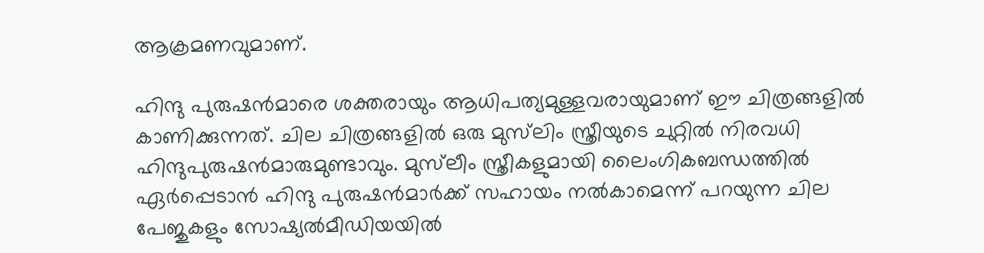ആക്രമണവുമാണ്.

ഹിന്ദു പുരുഷന്‍മാരെ ശക്തരായും ആധിപത്യമുള്ളവരായുമാണ് ഈ ചിത്രങ്ങളില്‍ കാണിക്കുന്നത്. ചില ചിത്രങ്ങളില്‍ ഒരു മുസ്‌ലിം സ്ത്രീയുടെ ചുറ്റില്‍ നിരവധി ഹിന്ദുപുരുഷന്‍മാരുമുണ്ടാവും. മുസ്‌ലീം സ്ത്രീകളുമായി ലൈംഗികബന്ധത്തില്‍ ഏര്‍പ്പെടാന്‍ ഹിന്ദു പുരുഷന്‍മാര്‍ക്ക് സഹായം നല്‍കാമെന്ന് പറയുന്ന ചില പേജുകളും സോഷ്യല്‍മീഡിയയില്‍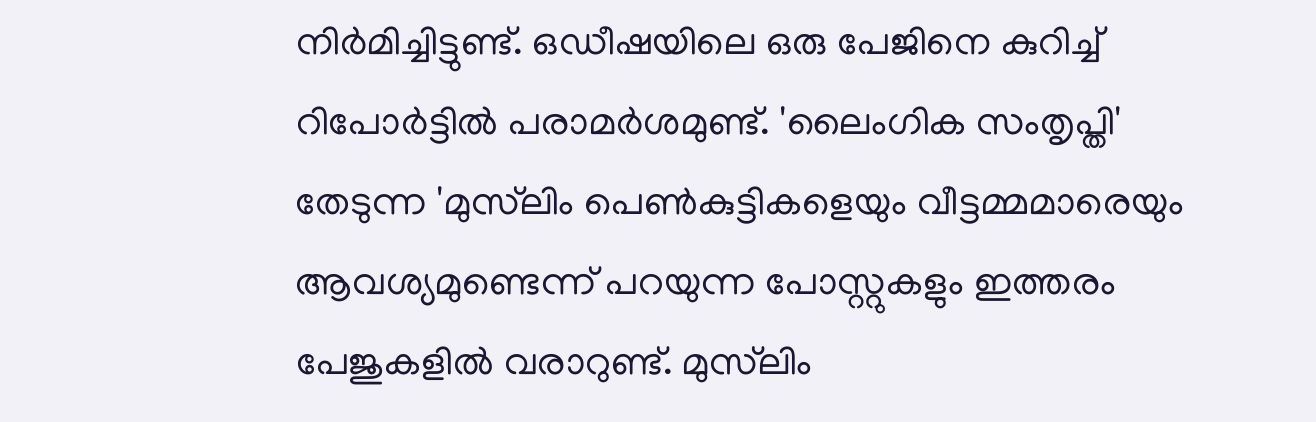നിര്‍മിച്ചിട്ടുണ്ട്. ഒഡീഷയിലെ ഒരു പേജിനെ കുറിച്ച് റിപോര്‍ട്ടില്‍ പരാമര്‍ശമുണ്ട്. 'ലൈംഗിക സംതൃപ്തി' തേടുന്ന 'മുസ്‌ലിം പെണ്‍കുട്ടികളെയും വീട്ടമ്മമാരെയും ആവശ്യമുണ്ടെന്ന് പറയുന്ന പോസ്റ്റുകളും ഇത്തരം പേജുകളില്‍ വരാറുണ്ട്. മുസ്‌ലിം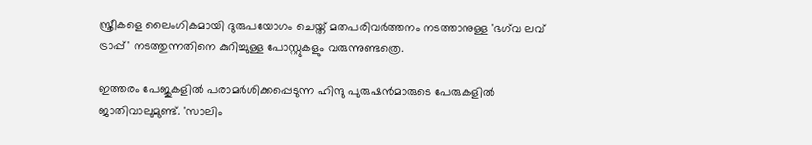സ്ത്രീകളെ ലൈംഗികമായി ദുരുപയോഗം ചെയ്ത് മതപരിവര്‍ത്തനം നടത്താനുള്ള 'ഭഗ്‌വ ലവ് ട്രാപ്പ്' നടത്തുന്നതിനെ കുറിച്ചുള്ള പോസ്റ്റുകളും വരുന്നുണ്ടത്രെ.

ഇത്തരം പേജുകളില്‍ പരാമര്‍ശിക്കപ്പെടുന്ന ഹിന്ദു പുരുഷന്‍മാരുടെ പേരുകളില്‍ ജാതിവാലുമുണ്ട്. 'സാലിം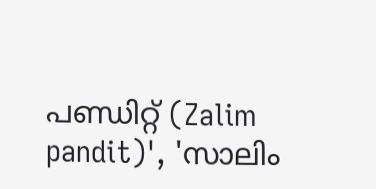പണ്ഡിറ്റ് (Zalim pandit)', 'സാലിം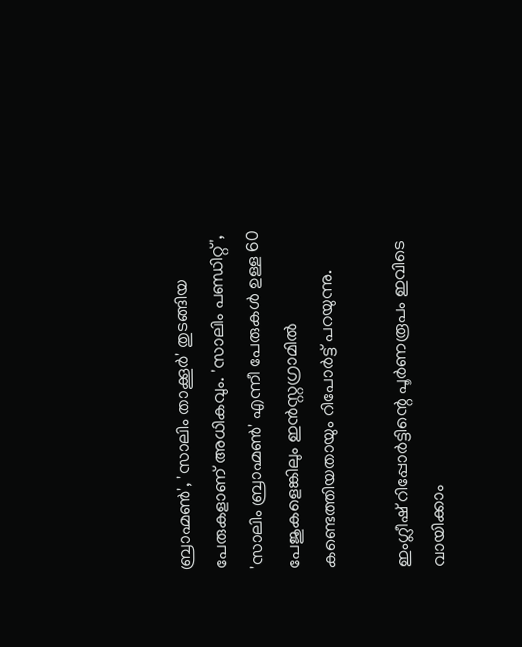ബ്രാഹ്മണ്‍', 'സാലിം താക്കൂര്‍' തുടങ്ങിയ പേരുകളാണ് അധികവും. 'സാലിം പണ്ഡിറ്റ്', 'സാലിം ബ്രാഹ്മണ്‍' എന്നീ പേരുകള്‍ ഉള്ള 60 പേജുകളെങ്കിലും ഇന്‍സ്റ്റഗ്രാമില്‍ കണ്ടെത്തിയതായും റിപോര്‍ട്ട് പറയുന്നു.

ഇംഗ്ലീഷ് റിപ്പോര്‍ട്ടിന്റെ പൂര്‍ണരൂപം ഇവിടെ വായിക്കാം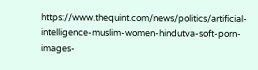https://www.thequint.com/news/politics/artificial-intelligence-muslim-women-hindutva-soft-porn-images-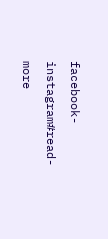facebook-instagram#read-more